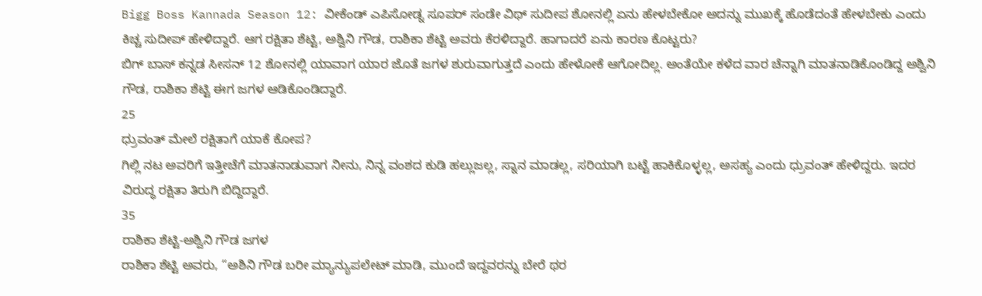Bigg Boss Kannada Season 12: ವೀಕೆಂಡ್ ಎಪಿಸೋಡ್ನ ಸೂಪರ್ ಸಂಡೇ ವಿಥ್ ಸುದೀಪ ಶೋನಲ್ಲಿ ಏನು ಹೇಳಬೇಕೋ ಅದನ್ನು ಮುಖಕ್ಕೆ ಹೊಡೆದಂತೆ ಹೇಳಬೇಕು ಎಂದು ಕಿಚ್ಚ ಸುದೀಪ್ ಹೇಳಿದ್ದಾರೆ. ಆಗ ರಕ್ಷಿತಾ ಶೆಟ್ಟಿ, ಅಶ್ವಿನಿ ಗೌಡ, ರಾಶಿಕಾ ಶೆಟ್ಟಿ ಅವರು ಕೆರಳಿದ್ದಾರೆ. ಹಾಗಾದರೆ ಏನು ಕಾರಣ ಕೊಟ್ಟರು?
ಬಿಗ್ ಬಾಸ್ ಕನ್ನಡ ಸೀಸನ್ 12 ಶೋನಲ್ಲಿ ಯಾವಾಗ ಯಾರ ಜೊತೆ ಜಗಳ ಶುರುವಾಗುತ್ತದೆ ಎಂದು ಹೇಳೋಕೆ ಆಗೋದಿಲ್ಲ. ಅಂತೆಯೇ ಕಳೆದ ವಾರ ಚೆನ್ನಾಗಿ ಮಾತನಾಡಿಕೊಂಡಿದ್ದ ಅಶ್ವಿನಿ ಗೌಡ, ರಾಶಿಕಾ ಶೆಟ್ಟಿ ಈಗ ಜಗಳ ಆಡಿಕೊಂಡಿದ್ದಾರೆ.
25
ಧ್ರುವಂತ್ ಮೇಲೆ ರಕ್ಷಿತಾಗೆ ಯಾಕೆ ಕೋಪ?
ಗಿಲ್ಲಿ ನಟ ಅವರಿಗೆ ಇತ್ತೀಚೆಗೆ ಮಾತನಾಡುವಾಗ ನೀನು, ನಿನ್ನ ವಂಶದ ಕುಡಿ ಹಲ್ಲುಜಲ್ಲ, ಸ್ನಾನ ಮಾಡಲ್ಲ, ಸರಿಯಾಗಿ ಬಟ್ಟೆ ಹಾಕಿಕೊಳ್ಳಲ್ಲ, ಅಸಹ್ಯ ಎಂದು ಧ್ರುವಂತ್ ಹೇಳಿದ್ದರು. ಇದರ ವಿರುದ್ಧ ರಕ್ಷಿತಾ ತಿರುಗಿ ಬಿದ್ದಿದ್ದಾರೆ.
35
ರಾಶಿಕಾ ಶೆಟ್ಟಿ-ಅಶ್ವಿನಿ ಗೌಡ ಜಗಳ
ರಾಶಿಕಾ ಶೆಟ್ಟಿ ಅವರು, “ಅಶಿನಿ ಗೌಡ ಬರೀ ಮ್ಯಾನ್ಯುಪಲೇಟ್ ಮಾಡಿ, ಮುಂದೆ ಇದ್ದವರನ್ನು ಬೇರೆ ಥರ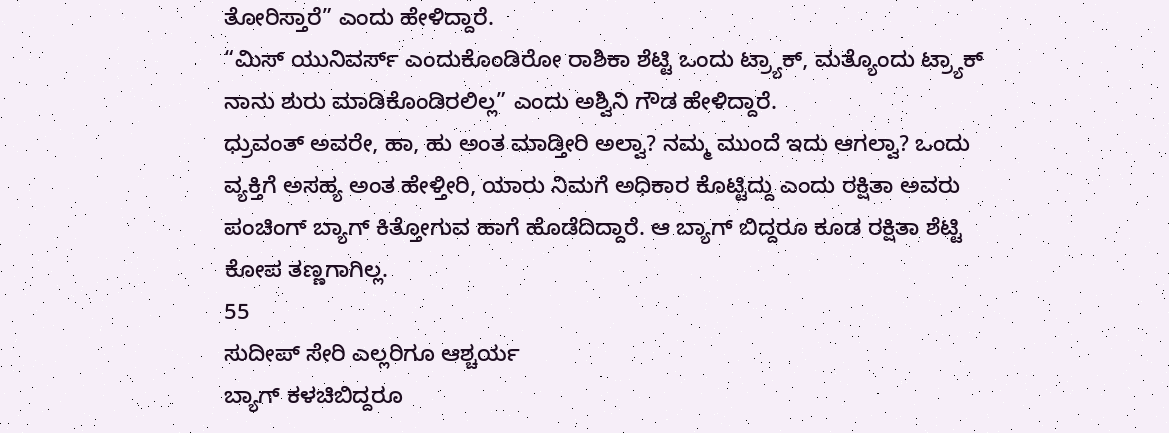ತೋರಿಸ್ತಾರೆ” ಎಂದು ಹೇಳಿದ್ದಾರೆ.
“ಮಿಸ್ ಯುನಿವರ್ಸ್ ಎಂದುಕೊಂಡಿರೋ ರಾಶಿಕಾ ಶೆಟ್ಟಿ ಒಂದು ಟ್ರ್ಯಾಕ್, ಮತ್ಯೊಂದು ಟ್ರ್ಯಾಕ್ ನಾನು ಶುರು ಮಾಡಿಕೊಂಡಿರಲಿಲ್ಲ” ಎಂದು ಅಶ್ವಿನಿ ಗೌಡ ಹೇಳಿದ್ದಾರೆ.
ಧ್ರುವಂತ್ ಅವರೇ, ಹಾ, ಹು ಅಂತ ಮಾಡ್ತೀರಿ ಅಲ್ವಾ? ನಮ್ಮ ಮುಂದೆ ಇದು ಆಗಲ್ವಾ? ಒಂದು ವ್ಯಕ್ತಿಗೆ ಅಸಹ್ಯ ಅಂತ ಹೇಳ್ತೀರಿ, ಯಾರು ನಿಮಗೆ ಅಧಿಕಾರ ಕೊಟ್ಟಿದ್ದು ಎಂದು ರಕ್ಷಿತಾ ಅವರು ಪಂಚಿಂಗ್ ಬ್ಯಾಗ್ ಕಿತ್ತೋಗುವ ಹಾಗೆ ಹೊಡೆದಿದ್ದಾರೆ. ಆ ಬ್ಯಾಗ್ ಬಿದ್ದರೂ ಕೂಡ ರಕ್ಷಿತಾ ಶೆಟ್ಟಿ ಕೋಪ ತಣ್ಣಗಾಗಿಲ್ಲ.
55
ಸುದೀಪ್ ಸೇರಿ ಎಲ್ಲರಿಗೂ ಆಶ್ಚರ್ಯ
ಬ್ಯಾಗ್ ಕಳಚಿಬಿದ್ದರೂ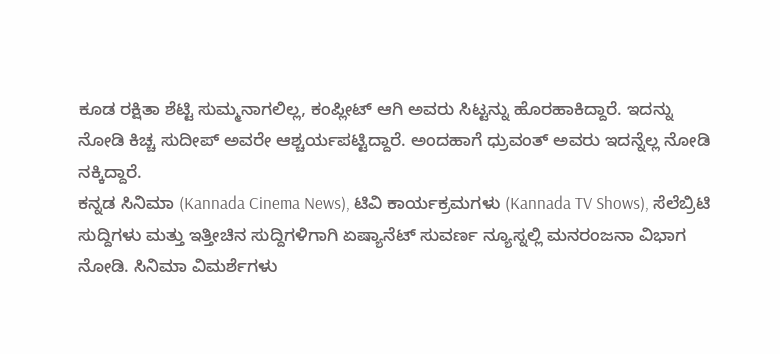ಕೂಡ ರಕ್ಷಿತಾ ಶೆಟ್ಟಿ ಸುಮ್ಮನಾಗಲಿಲ್ಲ, ಕಂಪ್ಲೀಟ್ ಆಗಿ ಅವರು ಸಿಟ್ಟನ್ನು ಹೊರಹಾಕಿದ್ದಾರೆ. ಇದನ್ನು ನೋಡಿ ಕಿಚ್ಚ ಸುದೀಪ್ ಅವರೇ ಆಶ್ಚರ್ಯಪಟ್ಟಿದ್ದಾರೆ. ಅಂದಹಾಗೆ ಧ್ರುವಂತ್ ಅವರು ಇದನ್ನೆಲ್ಲ ನೋಡಿ ನಕ್ಕಿದ್ದಾರೆ.
ಕನ್ನಡ ಸಿನಿಮಾ (Kannada Cinema News), ಟಿವಿ ಕಾರ್ಯಕ್ರಮಗಳು (Kannada TV Shows), ಸೆಲೆಬ್ರಿಟಿ ಸುದ್ದಿಗಳು ಮತ್ತು ಇತ್ತೀಚಿನ ಸುದ್ದಿಗಳಿಗಾಗಿ ಏಷ್ಯಾನೆಟ್ ಸುವರ್ಣ ನ್ಯೂಸ್ನಲ್ಲಿ ಮನರಂಜನಾ ವಿಭಾಗ ನೋಡಿ. ಸಿನಿಮಾ ವಿಮರ್ಶೆಗಳು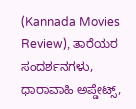(Kannada Movies Review), ತಾರೆಯರ ಸಂದರ್ಶನಗಳು, ಧಾರಾವಾಹಿ ಅಪ್ಡೇಟ್ಸ್,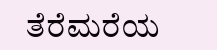ತೆರೆಮರೆಯ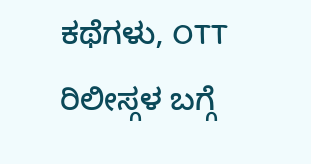ಕಥೆಗಳು, OTT ರಿಲೀಸ್ಗಳ ಬಗ್ಗೆ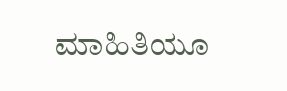ಮಾಹಿತಿಯೂ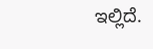ಇಲ್ಲಿದೆ.